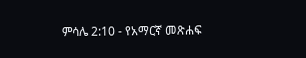ምሳሌ 2:10 - የአማርኛ መጽሐፍ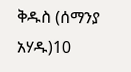ቅዱስ (ሰማንያ አሃዱ)10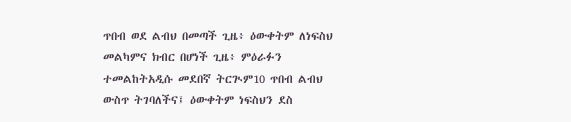ጥበብ ወደ ልብህ በመጣች ጊዜ፥ ዕውቀትም ለነፍስህ መልካምና ክብር በሆነች ጊዜ፥ ምዕራፉን ተመልከትአዲሱ መደበኛ ትርጒም10 ጥበብ ልብህ ውስጥ ትገባለችና፤ ዕውቀትም ነፍስህን ደስ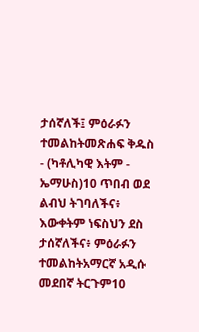ታሰኛለች፤ ምዕራፉን ተመልከትመጽሐፍ ቅዱስ - (ካቶሊካዊ እትም - ኤማሁስ)10 ጥበብ ወደ ልብህ ትገባለችና፥ እውቀትም ነፍስህን ደስ ታሰኛለችና፥ ምዕራፉን ተመልከትአማርኛ አዲሱ መደበኛ ትርጉም10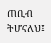ጠቢብ ትሆናለህ፤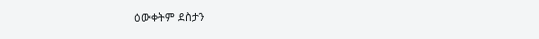ዕውቀትም ደስታን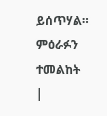ይሰጥሃል። ምዕራፉን ተመልከት |